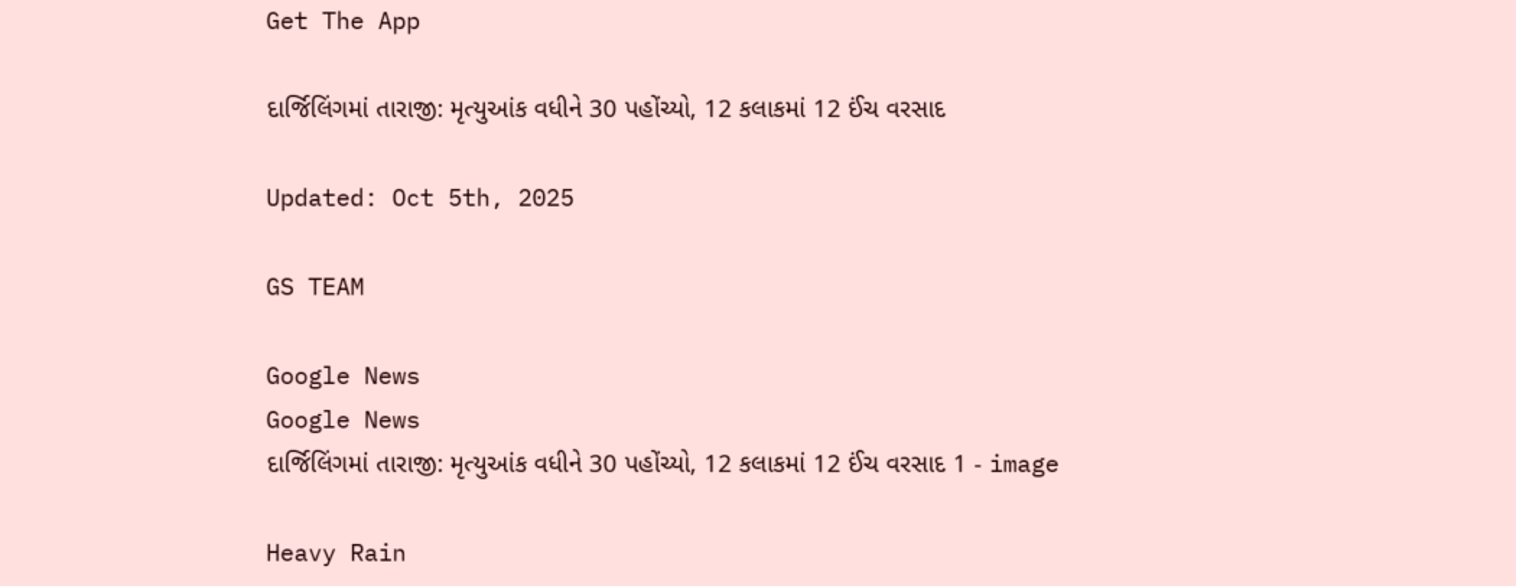Get The App

દાર્જિલિંગમાં તારાજી: મૃત્યુઆંક વધીને 30 પહોંચ્યો, 12 કલાકમાં 12 ઈંચ વરસાદ

Updated: Oct 5th, 2025

GS TEAM

Google News
Google News
દાર્જિલિંગમાં તારાજી: મૃત્યુઆંક વધીને 30 પહોંચ્યો, 12 કલાકમાં 12 ઈંચ વરસાદ 1 - image

Heavy Rain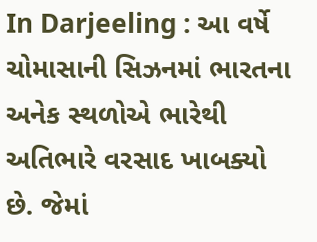In Darjeeling : આ વર્ષે ચોમાસાની સિઝનમાં ભારતના અનેક સ્થળોએ ભારેથી અતિભારે વરસાદ ખાબક્યો છે. જેમાં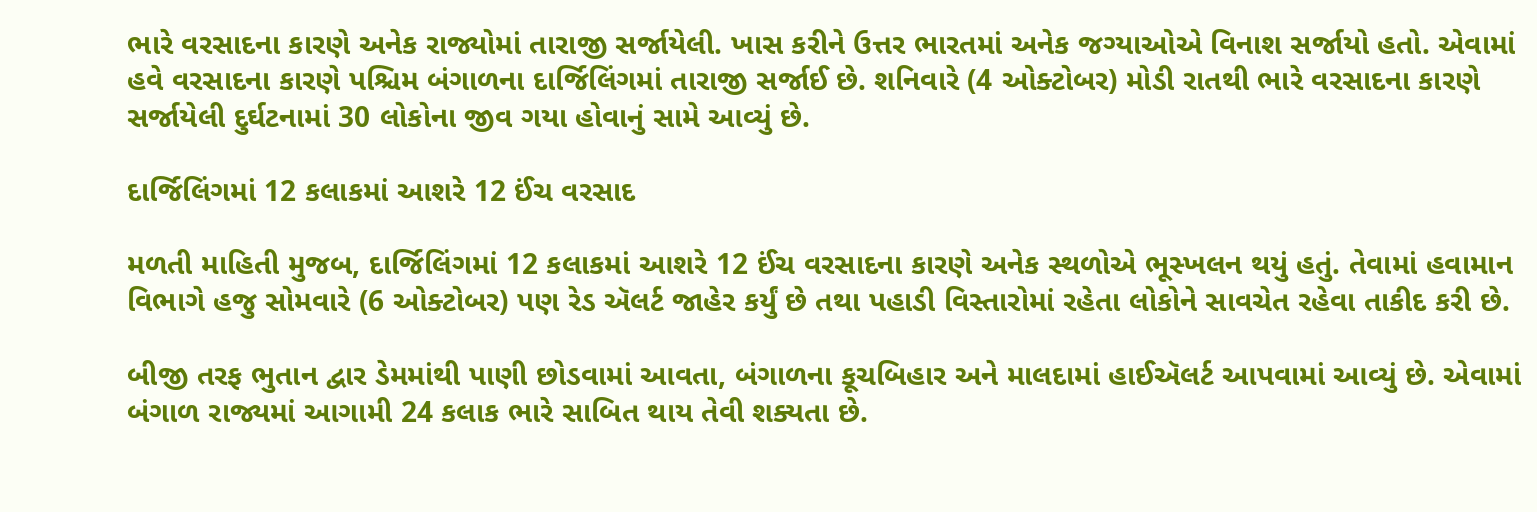ભારે વરસાદના કારણે અનેક રાજ્યોમાં તારાજી સર્જાયેલી. ખાસ કરીને ઉત્તર ભારતમાં અનેક જગ્યાઓએ વિનાશ સર્જાયો હતો. એવામાં હવે વરસાદના કારણે પશ્ચિમ બંગાળના દાર્જિલિંગમાં તારાજી સર્જાઈ છે. શનિવારે (4 ઓક્ટોબર) મોડી રાતથી ભારે વરસાદના કારણે સર્જાયેલી દુર્ઘટનામાં 30 લોકોના જીવ ગયા હોવાનું સામે આવ્યું છે.

દાર્જિલિંગમાં 12 કલાકમાં આશરે 12 ઈંચ વરસાદ

મળતી માહિતી મુજબ, દાર્જિલિંગમાં 12 કલાકમાં આશરે 12 ઈંચ વરસાદના કારણે અનેક સ્થળોએ ભૂસ્ખલન થયું હતું. તેવામાં હવામાન વિભાગે હજુ સોમવારે (6 ઓક્ટોબર) પણ રેડ ઍલર્ટ જાહેર કર્યું છે તથા પહાડી વિસ્તારોમાં રહેતા લોકોને સાવચેત રહેવા તાકીદ કરી છે.

બીજી તરફ ભુતાન દ્વાર ડેમમાંથી પાણી છોડવામાં આવતા, બંગાળના કૂચબિહાર અને માલદામાં હાઈઍલર્ટ આપવામાં આવ્યું છે. એવામાં બંગાળ રાજ્યમાં આગામી 24 કલાક ભારે સાબિત થાય તેવી શક્યતા છે.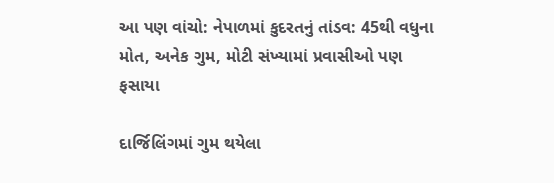આ પણ વાંચો: નેપાળમાં કુદરતનું તાંડવ: 45થી વધુના મોત, અનેક ગુમ, મોટી સંખ્યામાં પ્રવાસીઓ પણ ફસાયા

દાર્જિલિંગમાં ગુમ થયેલા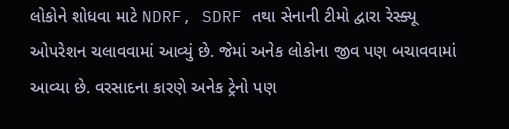લોકોને શોધવા માટે NDRF, SDRF તથા સેનાની ટીમો દ્વારા રેસ્ક્યૂ ઓપરેશન ચલાવવામાં આવ્યું છે. જેમાં અનેક લોકોના જીવ પણ બચાવવામાં આવ્યા છે. વરસાદના કારણે અનેક ટ્રેનો પણ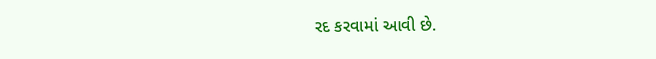રદ કરવામાં આવી છે.